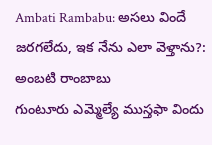Ambati Rambabu: అసలు విందే జరగలేదు, ఇక నేను ఎలా వెళ్తాను?: అంబటి రాంబాబు
గుంటూరు ఎమ్మెల్యే ముస్తఫా విందు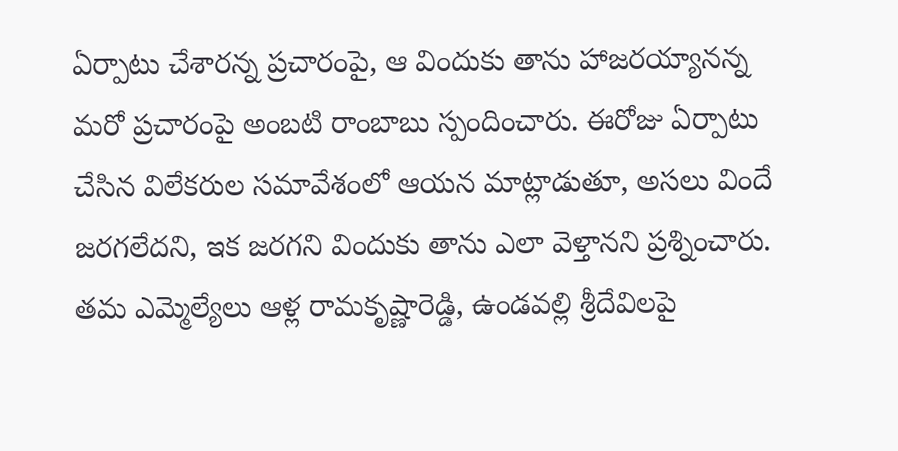ఏర్పాటు చేశారన్న ప్రచారంపై, ఆ విందుకు తాను హాజరయ్యానన్న మరో ప్రచారంపై అంబటి రాంబాబు స్పందించారు. ఈరోజు ఏర్పాటు చేసిన విలేకరుల సమావేశంలో ఆయన మాట్లాడుతూ, అసలు విందే జరగలేదని, ఇక జరగని విందుకు తాను ఎలా వెళ్తానని ప్రశ్నించారు. తమ ఎమ్మెల్యేలు ఆళ్ల రామకృష్ణారెడ్డి, ఉండవల్లి శ్రీదేవిలపై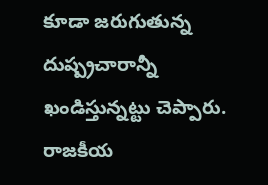కూడా జరుగుతున్న దుష్ప్రచారాన్నీ ఖండిస్తున్నట్టు చెప్పారు. రాజకీయ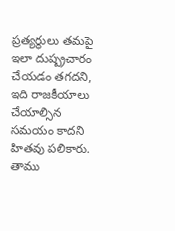ప్రత్యర్థులు తమపై ఇలా దుష్ప్రచారం చేయడం తగదని, ఇది రాజకీయాలు చేయాల్సిన సమయం కాదని హితవు పలికారు. తాము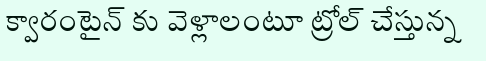క్వారంటైన్ కు వెళ్లాలంటూ ట్రోల్ చేస్తున్న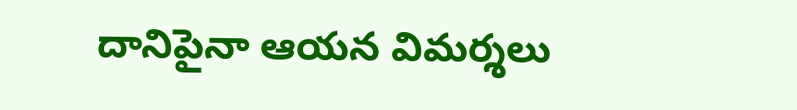దానిపైనా ఆయన విమర్శలు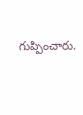గుప్పించారు.